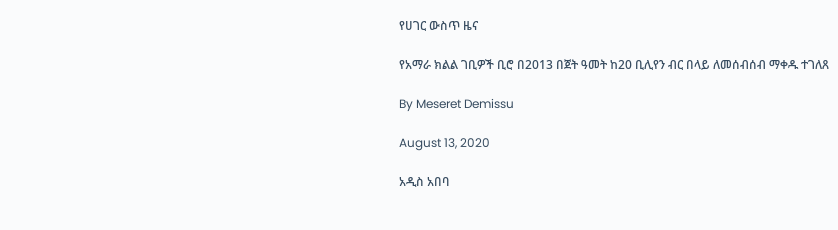የሀገር ውስጥ ዜና

የአማራ ክልል ገቢዎች ቢሮ በ2013 በጀት ዓመት ከ20 ቢሊየን ብር በላይ ለመሰብሰብ ማቀዱ ተገለጸ

By Meseret Demissu

August 13, 2020

አዲስ አበባ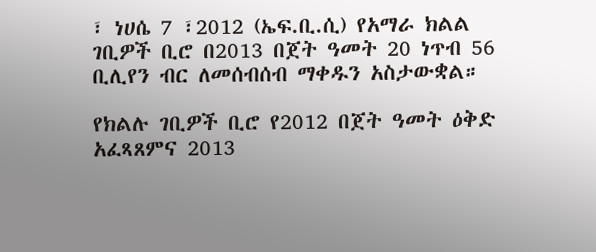፣ ነሀሴ 7 ፣2012 (ኤፍ.ቢ.ሲ) የአማራ ክልል ገቢዎች ቢሮ በ2013 በጀት ዓመት 20 ነጥብ 56 ቢሊየን ብር ለመሰብሰብ ማቀዱን አስታውቋል።

የክልሉ ገቢዎች ቢሮ የ2012 በጀት ዓመት ዕቅድ አፈጻጸምና 2013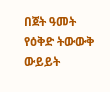በጀት ዓመት የዕቅድ ትውውቅ ውይይት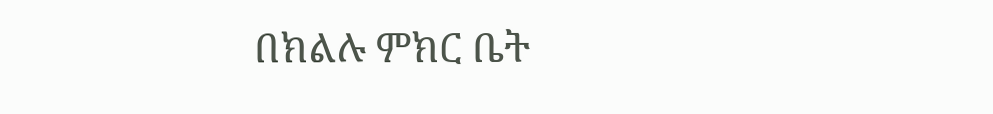በክልሉ ምክር ቤት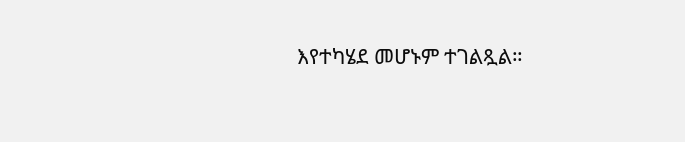እየተካሄደ መሆኑም ተገልጿል።